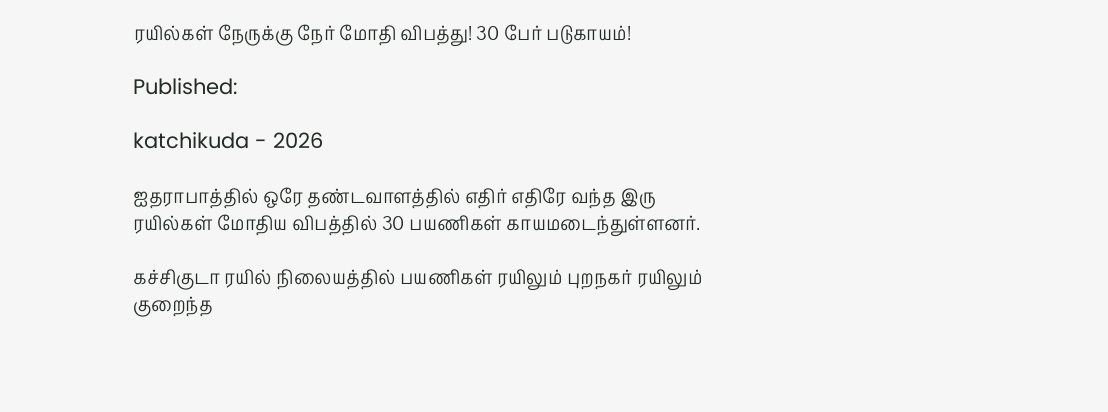ரயில்கள் நேருக்கு நேர் மோதி விபத்து! 30 பேர் படுகாயம்!

Published:

katchikuda - 2026

ஐதராபாத்தில் ஒரே தண்டவாளத்தில் எதிர் எதிரே வந்த இரு ரயில்கள் மோதிய விபத்தில் 30 பயணிகள் காயமடைந்துள்ளனர்.

கச்சிகுடா ரயில் நிலையத்தில் பயணிகள் ரயிலும் புறநகர் ரயிலும் குறைந்த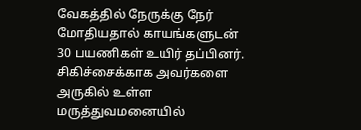வேகத்தில் நேருக்கு நேர் மோதியதால் காயங்களுடன் 30 பயணிகள் உயிர் தப்பினர். சிகிச்சைக்காக அவர்களை அருகில் உள்ள மருத்துவமனையில்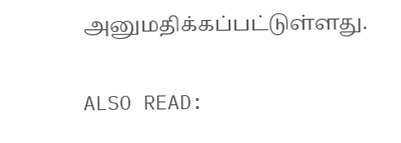அனுமதிக்கப்பட்டுள்ளது.

ALSO READ: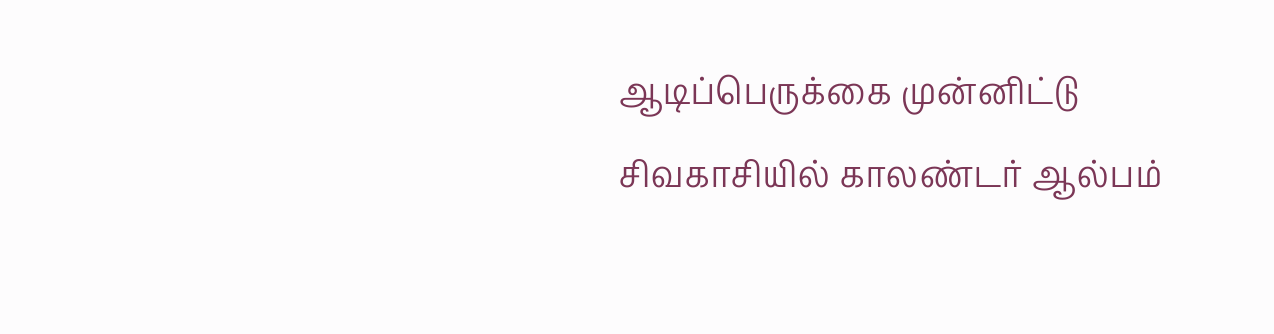ஆடிப்பெருக்கை முன்னிட்டு சிவகாசியில் காலண்டர் ஆல்பம்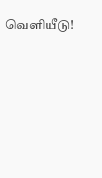வெளியீடு!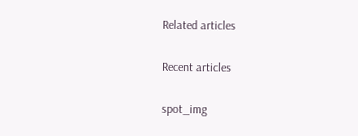Related articles

Recent articles

spot_img